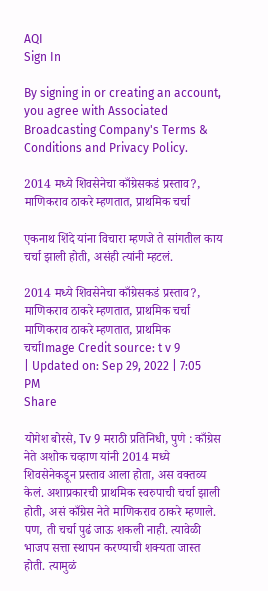AQI
Sign In

By signing in or creating an account, you agree with Associated Broadcasting Company's Terms & Conditions and Privacy Policy.

2014 मध्ये शिवसेनेचा काँग्रेसकडं प्रस्ताव?, माणिकराव ठाकरे म्हणतात, प्राथमिक चर्चा

एकनाथ शिंदे यांना विचारा म्हणजे ते सांगतील काय चर्चा झाली होती, असंही त्यांनी म्हटलं.

2014 मध्ये शिवसेनेचा काँग्रेसकडं प्रस्ताव?, माणिकराव ठाकरे म्हणतात, प्राथमिक चर्चा
माणिकराव ठाकरे म्हणतात, प्राथमिक चर्चाImage Credit source: t v 9
| Updated on: Sep 29, 2022 | 7:05 PM
Share

योगेश बोरसे, Tv 9 मराठी प्रतिनिधी, पुणे : काँग्रेस नेते अशोक चव्हाण यांनी 2014 मध्ये शिवसेनेकडून प्रस्ताव आला होता, अस वक्तव्य केलं. अशाप्रकारची प्राथमिक स्वरुपाची चर्चा झाली होती, असं काँग्रेस नेते माणिकराव ठाकरे म्हणाले. पण, ती चर्चा पुढं जाऊ शकली नाही. त्यावेळी भाजप सत्ता स्थापन करण्याची शक्यता जास्त होती. त्यामुळं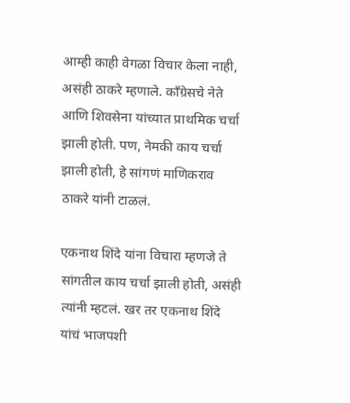आम्ही काही वेगळा विचार केला नाही, असंही ठाकरे म्हणाले. काँग्रेसचे नेते आणि शिवसेना यांच्यात प्राथमिक चर्चा झाली होती. पण, नेमकी काय चर्चा झाली होती, हे सांगणं माणिकराव ठाकरे यांनी टाळलं.

एकनाथ शिंदे यांना विचारा म्हणजे ते सांगतील काय चर्चा झाली होती, असंही त्यांनी म्हटलं. खर तर एकनाथ शिंदे यांचं भाजपशी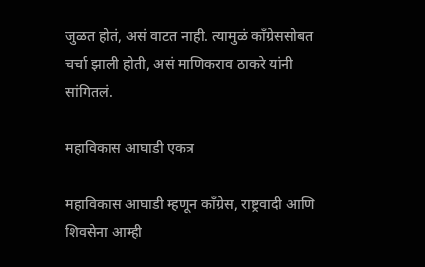जुळत होतं, असं वाटत नाही. त्यामुळं काँग्रेससोबत चर्चा झाली होती, असं माणिकराव ठाकरे यांनी सांगितलं.

महाविकास आघाडी एकत्र

महाविकास आघाडी म्हणून काँग्रेस, राष्ट्रवादी आणि शिवसेना आम्ही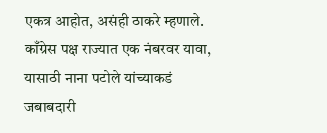एकत्र आहोत, असंही ठाकरे म्हणाले. काँग्रेस पक्ष राज्यात एक नंबरवर यावा, यासाठी नाना पटोले यांच्याकडं जबाबदारी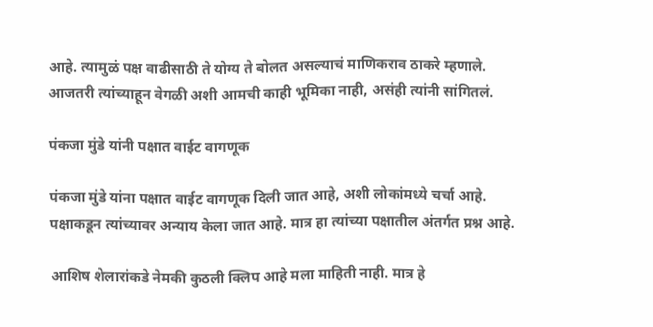आहे. त्यामुळं पक्ष वाढीसाठी ते योग्य ते बोलत असल्याचं माणिकराव ठाकरे म्हणाले. आजतरी त्यांच्याहून वेगळी अशी आमची काही भूमिका नाही, असंही त्यांनी सांगितलं.

पंकजा मुंडे यांनी पक्षात वाईट वागणूक

पंकजा मुंडे यांना पक्षात वाईट वागणूक दिली जात आहे, अशी लोकांमध्ये चर्चा आहे. पक्षाकडून त्यांच्यावर अन्याय केला जात आहे. मात्र हा त्यांच्या पक्षातील अंतर्गत प्रश्न आहे.

आशिष शेलारांकडे नेमकी कुठली क्लिप आहे मला माहिती नाही. मात्र हे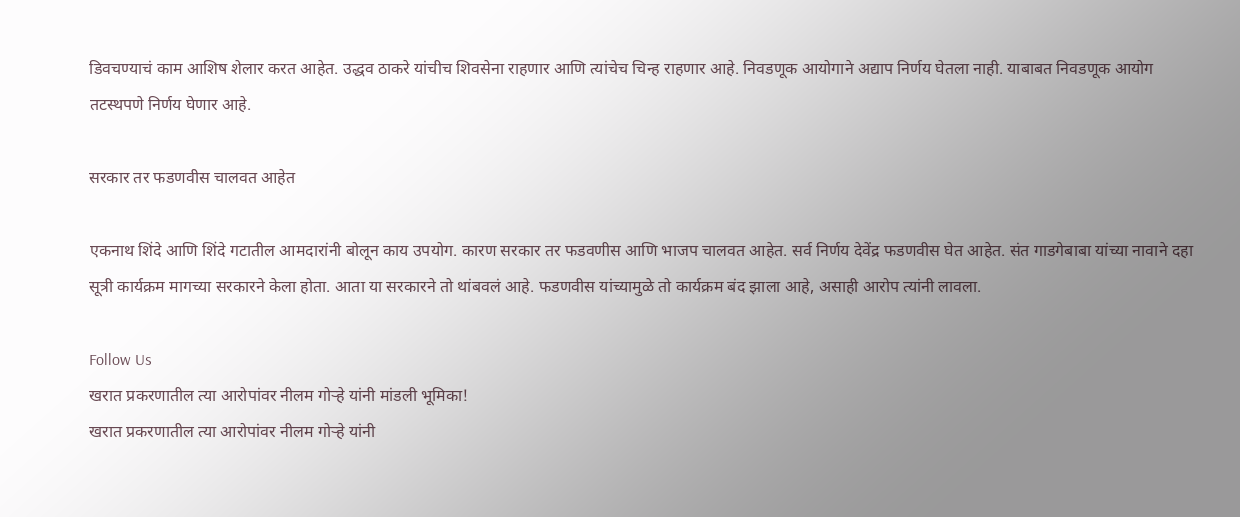डिवचण्याचं काम आशिष शेलार करत आहेत. उद्धव ठाकरे यांचीच शिवसेना राहणार आणि त्यांचेच चिन्ह राहणार आहे. निवडणूक आयोगाने अद्याप निर्णय घेतला नाही. याबाबत निवडणूक आयोग तटस्थपणे निर्णय घेणार आहे.

सरकार तर फडणवीस चालवत आहेत

एकनाथ शिंदे आणि शिंदे गटातील आमदारांनी बोलून काय उपयोग. कारण सरकार तर फडवणीस आणि भाजप चालवत आहेत. सर्व निर्णय देवेंद्र फडणवीस घेत आहेत. संत गाडगेबाबा यांच्या नावाने दहा सूत्री कार्यक्रम मागच्या सरकारने केला होता. आता या सरकारने तो थांबवलं आहे. फडणवीस यांच्यामुळे तो कार्यक्रम बंद झाला आहे, असाही आरोप त्यांनी लावला.

Follow Us
खरात प्रकरणातील त्या आरोपांवर नीलम गोऱ्हे यांनी मांडली भूमिका!
खरात प्रकरणातील त्या आरोपांवर नीलम गोऱ्हे यांनी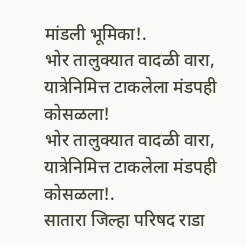मांडली भूमिका!.
भोर तालुक्यात वादळी वारा, यात्रेनिमित्त टाकलेला मंडपही कोसळला!
भोर तालुक्यात वादळी वारा, यात्रेनिमित्त टाकलेला मंडपही कोसळला!.
सातारा जिल्हा परिषद राडा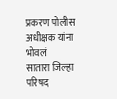प्रकरण पोलीस अधीक्षक यांना भोवलं
सातारा जिल्हा परिषद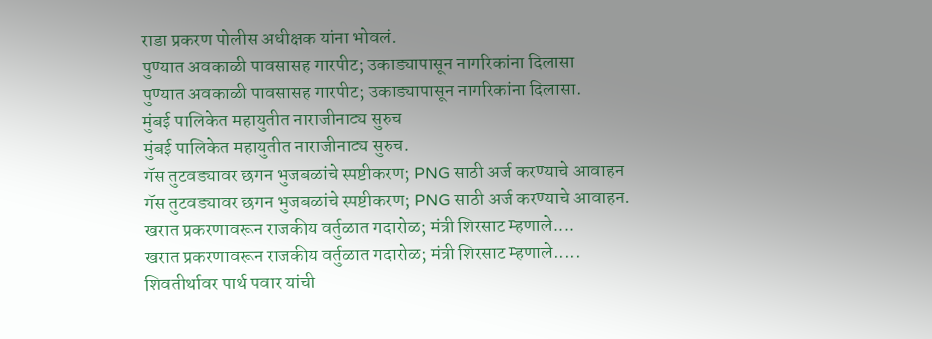राडा प्रकरण पोलीस अधीक्षक यांना भोवलं.
पुण्यात अवकाळी पावसासह गारपीट; उकाड्यापासून नागरिकांना दिलासा
पुण्यात अवकाळी पावसासह गारपीट; उकाड्यापासून नागरिकांना दिलासा.
मुंबई पालिकेत महायुतीत नाराजीनाट्य सुरुच
मुंबई पालिकेत महायुतीत नाराजीनाट्य सुरुच.
गॅस तुटवड्यावर छगन भुजबळांचे स्पष्टीकरण; PNG साठी अर्ज करण्याचे आवाहन
गॅस तुटवड्यावर छगन भुजबळांचे स्पष्टीकरण; PNG साठी अर्ज करण्याचे आवाहन.
खरात प्रकरणावरून राजकीय वर्तुळात गदारोळ; मंत्री शिरसाट म्हणाले....
खरात प्रकरणावरून राजकीय वर्तुळात गदारोळ; मंत्री शिरसाट म्हणाले.....
शिवतीर्थावर पार्थ पवार यांची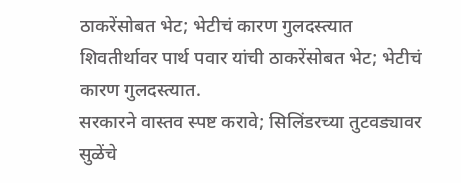ठाकरेंसोबत भेट; भेटीचं कारण गुलदस्त्यात
शिवतीर्थावर पार्थ पवार यांची ठाकरेंसोबत भेट; भेटीचं कारण गुलदस्त्यात.
सरकारने वास्तव स्पष्ट करावे; सिलिंडरच्या तुटवड्यावर सुळेंचे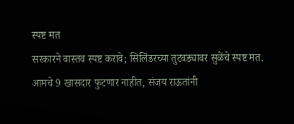स्पष्ट मत
सरकारने वास्तव स्पष्ट करावे; सिलिंडरच्या तुटवड्यावर सुळेंचे स्पष्ट मत.
आमचे 9 खासदार फुटणार नाहीत, संजय राऊतांनी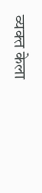व्यक्त केला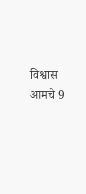विश्वास
आमचे 9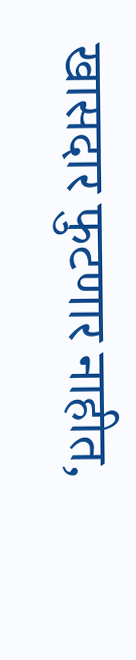खासदार फुटणार नाहीत,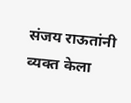संजय राऊतांनी व्यक्त केला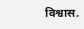विश्वास.